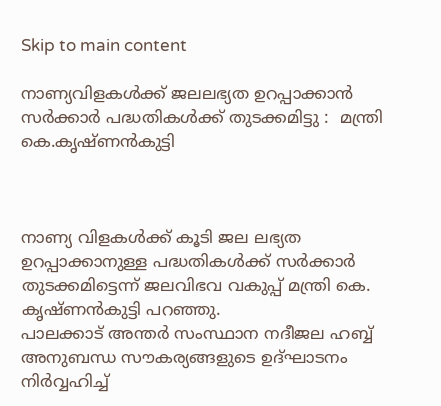Skip to main content

നാണ്യവിളകൾക്ക് ജലലഭ്യത ഉറപ്പാക്കാൻ  സർക്കാർ പദ്ധതികൾക്ക് തുടക്കമിട്ടു :  മന്ത്രി കെ.കൃഷ്ണൻകുട്ടി



നാണ്യ വിളകൾക്ക് കൂടി ജല ലഭ്യത ഉറപ്പാക്കാനുള്ള പദ്ധതികൾക്ക് സർക്കാർ തുടക്കമിട്ടെന്ന് ജലവിഭവ വകുപ്പ് മന്ത്രി കെ. കൃഷ്ണൻകുട്ടി പറഞ്ഞു.
പാലക്കാട് അന്തർ സംസ്ഥാന നദീജല ഹബ്ബ് അനുബന്ധ സൗകര്യങ്ങളുടെ ഉദ്‌ഘാടനം നിർവ്വഹിച്ച്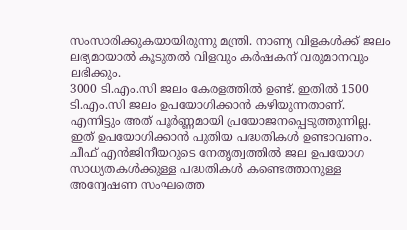സംസാരിക്കുകയായിരുന്നു മന്ത്രി. നാണ്യ വിളകൾക്ക് ജലം ലഭ്യമായാൽ കൂടുതൽ വിളവും കർഷകന് വരുമാനവും ലഭിക്കും.
3000 ടി.എം.സി ജലം കേരളത്തിൽ ഉണ്ട്. ഇതിൽ 1500 ടി.എം.സി ജലം ഉപയോഗിക്കാൻ കഴിയുന്നതാണ്. എന്നിട്ടും അത് പൂർണ്ണമായി പ്രയോജനപ്പെടുത്തുന്നില്ല. ഇത് ഉപയോഗിക്കാൻ പുതിയ പദ്ധതികൾ ഉണ്ടാവണം. ചീഫ് എൻജിനീയറുടെ നേതൃത്വത്തിൽ ജല ഉപയോഗ സാധ്യതകൾക്കുള്ള പദ്ധതികൾ കണ്ടെത്താനുള്ള അന്വേഷണ സംഘത്തെ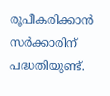രൂപീകരിക്കാൻ സർക്കാരിന് പദ്ധതിയുണ്ട്.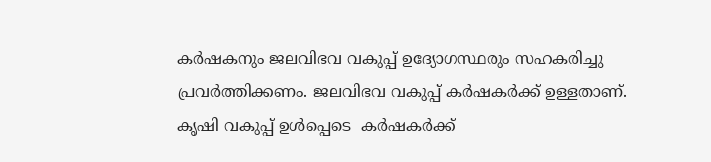കർഷകനും ജലവിഭവ വകുപ്പ് ഉദ്യോഗസ്ഥരും സഹകരിച്ചു പ്രവർത്തിക്കണം. ജലവിഭവ വകുപ്പ് കർഷകർക്ക് ഉള്ളതാണ്. കൃഷി വകുപ്പ് ഉൾപ്പെടെ  കർഷകർക്ക്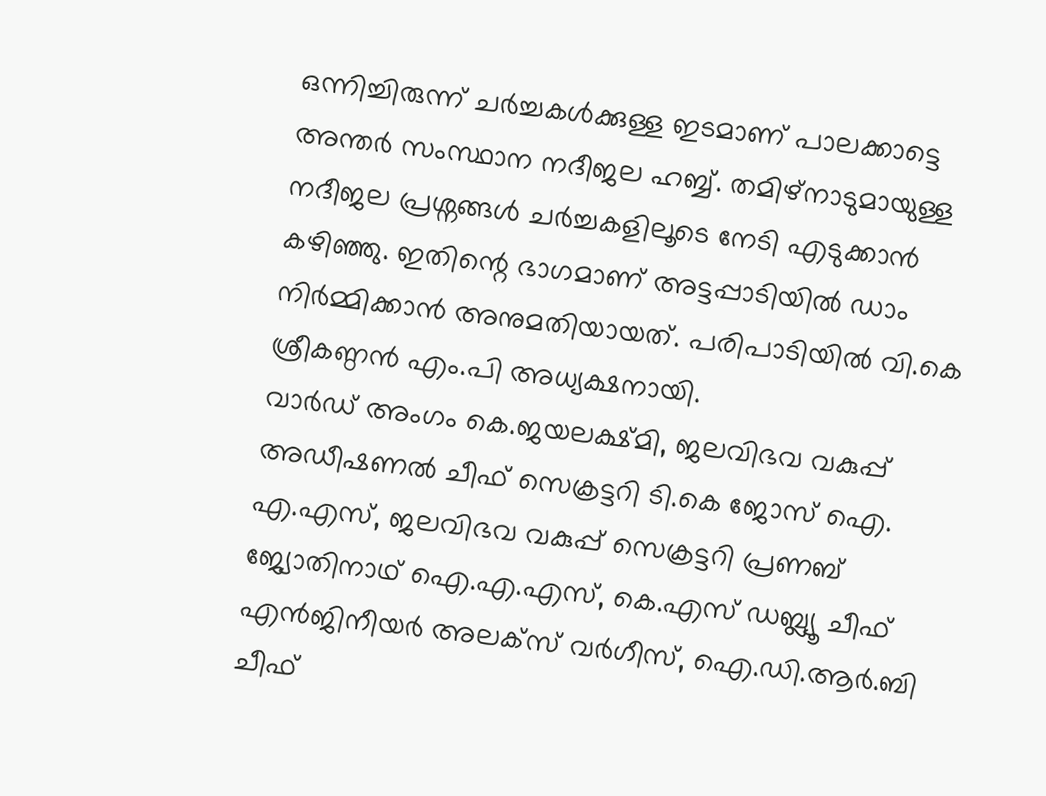ഒന്നിച്ചിരുന്ന് ചർച്ചകൾക്കുള്ള ഇടമാണ് പാലക്കാട്ടെ അന്തർ സംസ്ഥാന നദീജല ഹബ്ബ്. തമിഴ്നാടുമായുള്ള നദീജല പ്രശ്നങ്ങൾ ചർച്ചകളിലൂടെ നേടി എടുക്കാൻ കഴിഞ്ഞു. ഇതിന്റെ ഭാഗമാണ് അട്ടപ്പാടിയിൽ ഡാം നിർമ്മിക്കാൻ അനുമതിയായത്. പരിപാടിയിൽ വി.കെ ശ്രീകണ്ഠൻ എം.പി അധ്യക്ഷനായി.
വാർഡ് അംഗം കെ.ജയലക്ഷ്മി, ജലവിഭവ വകുപ്പ് അഡീഷണൽ ചീഫ് സെക്രട്ടറി ടി.കെ ജോസ് ഐ. എ.എസ്‌, ജലവിഭവ വകുപ്പ് സെക്രട്ടറി പ്രണബ് ജ്യോതിനാഥ്‌ ഐ.എ.എസ്‌, കെ.എസ് ഡബ്ല്യൂ ചീഫ് എൻജിനീയർ അലക്‌സ് വർഗീസ്, ഐ.ഡി.ആർ.ബി ചീഫ്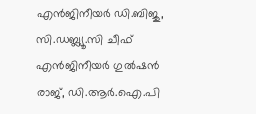എൻജിനീയർ ഡി.ബിജു, സി.ഡബ്ല്യൂ.സി ചീഫ് എൻജിനീയർ ഗുൽഷൻ രാജ്, ഡി.ആർ.ഐ.പി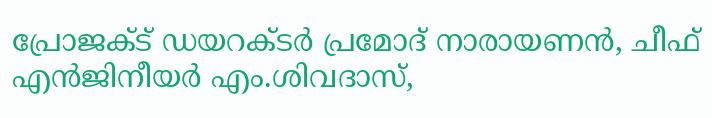പ്രോജക്ട് ഡയറക്ടർ പ്രമോദ് നാരായണൻ, ചീഫ് എൻജിനീയർ എം.ശിവദാസ്,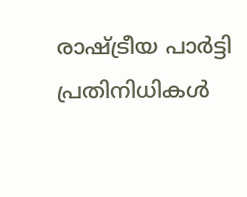രാഷ്ട്രീയ പാർട്ടി പ്രതിനിധികൾ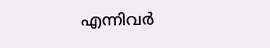എന്നിവർ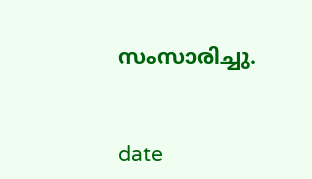സംസാരിച്ചു.


date